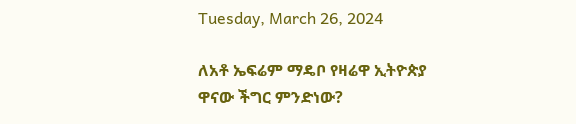Tuesday, March 26, 2024

ለአቶ ኤፍሬም ማዴቦ የዛሬዋ ኢትዮጵያ ዋናው ችግር ምንድነው?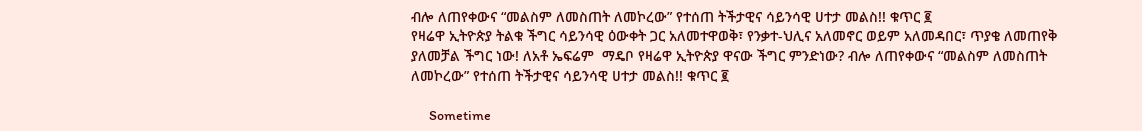ብሎ ለጠየቀውና “መልስም ለመስጠት ለመኮረው” የተሰጠ ትችታዊና ሳይንሳዊ ሀተታ መልስ!! ቁጥር ፪
የዛሬዋ ኢትዮጵያ ትልቁ ችግር ሳይንሳዊ ዕውቀት ጋር አለመተዋወቅ፣ የንቃተ-ህሊና አለመኖር ወይም አለመዳበር፣ ጥያቄ ለመጠየቅ ያለመቻል ችግር ነው! ለአቶ ኤፍሬም  ማዴቦ የዛሬዋ ኢትዮጵያ ዋናው ችግር ምንድነው? ብሎ ለጠየቀውና “መልስም ለመስጠት ለመኮረው” የተሰጠ ትችታዊና ሳይንሳዊ ሀተታ መልስ!! ቁጥር ፪

      Sometime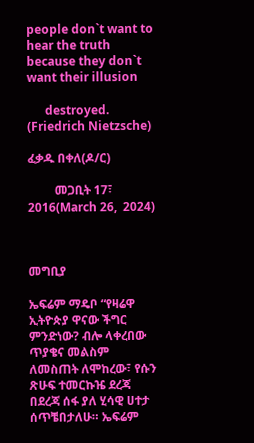people don`t want to hear the truth because they don`t want their illusion

      destroyed. (Friedrich Nietzsche)

ፈቃዱ በቀለ(ዶ/ር)

         መጋቢት 17፣ 2016(March 26,  2024)



መግቢያ

ኤፍሬም ማዴቦ “የዛሬዋ ኢትዮጵያ ዋናው ችግር ምንድነው? ብሎ ላቀረበው ጥያቄና መልስም ለመስጠት ለሞከረው፣ የሱን ጽሁፍ ተመርኩዤ ደረጃ በደረጃ ሰፋ ያለ ሂሳዊ ሀተታ ሰጥቼበታለሁ። ኤፍሬም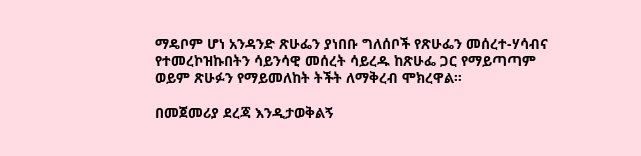ማዴቦም ሆነ አንዳንድ ጽሁፌን ያነበቡ ግለሰቦች የጽሁፌን መሰረተ-ሃሳብና የተመረኮዝኩበትን ሳይንሳዊ መሰረት ሳይረዱ ከጽሁፌ ጋር የማይጣጣም ወይም ጽሁፉን የማይመለከት ትችት ለማቅረብ ሞክረዋል።

በመጀመሪያ ደረጃ እንዲታወቅልኝ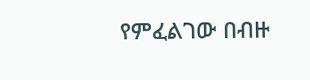የምፈልገው በብዙ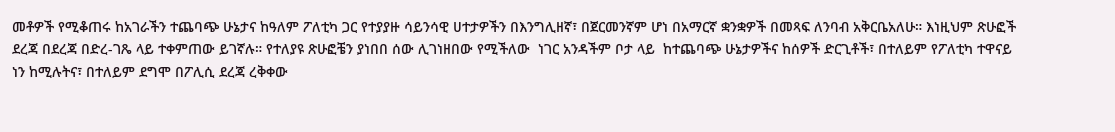መቶዎች የሚቆጠሩ ከአገራችን ተጨባጭ ሁኔታና ከዓለም ፖለቲካ ጋር የተያያዙ ሳይንሳዊ ሀተታዎችን በእንግሊዘኛ፣ በጀርመንኛም ሆነ በአማርኛ ቋንቋዎች በመጻፍ ለንባብ አቅርቤአለሁ። እነዚህም ጽሁፎች ደረጃ በደረጃ በድረ-ገጼ ላይ ተቀምጠው ይገኛሉ። የተለያዩ ጽሁፎቼን ያነበበ ሰው ሊገነዘበው የሚችለው  ነገር አንዳችም ቦታ ላይ  ከተጨባጭ ሁኔታዎችና ከሰዎች ድርጊቶች፣ በተለይም የፖለቲካ ተዋናይ ነን ከሚሉትና፣ በተለይም ደግሞ በፖሊሲ ደረጃ ረቅቀው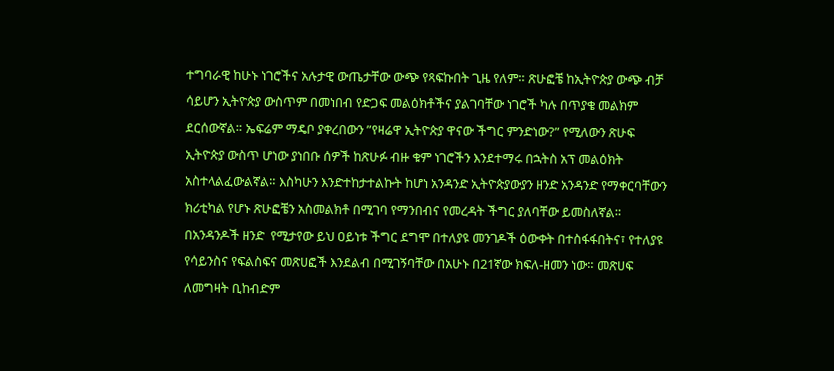ተግባራዊ ከሁኑ ነገሮችና አሉታዊ ውጤታቸው ውጭ የጻፍኩበት ጊዜ የለም። ጽሁፎቼ ከኢትዮጵያ ውጭ ብቻ ሳይሆን ኢትዮጵያ ውስጥም በመነበብ የድጋፍ መልዕክቶችና ያልገባቸው ነገሮች ካሉ በጥያቄ መልክም ደርሰውኛል። ኤፍሬም ማዴቦ ያቀረበውን ”የዛሬዋ ኢትዮጵያ ዋናው ችግር ምንድነው?” የሚለውን ጽሁፍ ኢትዮጵያ ውስጥ ሆነው ያነበቡ ሰዎች ከጽሁፉ ብዙ ቁም ነገሮችን እንደተማሩ በኋትስ አፕ መልዕክት አስተላልፈውልኛል። እስካሁን እንድተከታተልኩት ከሆነ አንዳንድ ኢትዮጵያውያን ዘንድ አንዳንድ የማቀርባቸውን ክሪቲካል የሆኑ ጽሁፎቼን አስመልክቶ በሚገባ የማንበብና የመረዳት ችግር ያለባቸው ይመስለኛል። በአንዳንዶች ዘንድ  የሚታየው ይህ ዐይነቱ ችግር ደግሞ በተለያዩ መንገዶች ዕውቀት በተስፋፋበትና፣ የተለያዩ የሳይንስና የፍልስፍና መጽሀፎች እንደልብ በሚገኝባቸው በአሁኑ በ21ኛው ክፍለ-ዘመን ነው። መጽሀፍ ለመግዛት ቢከብድም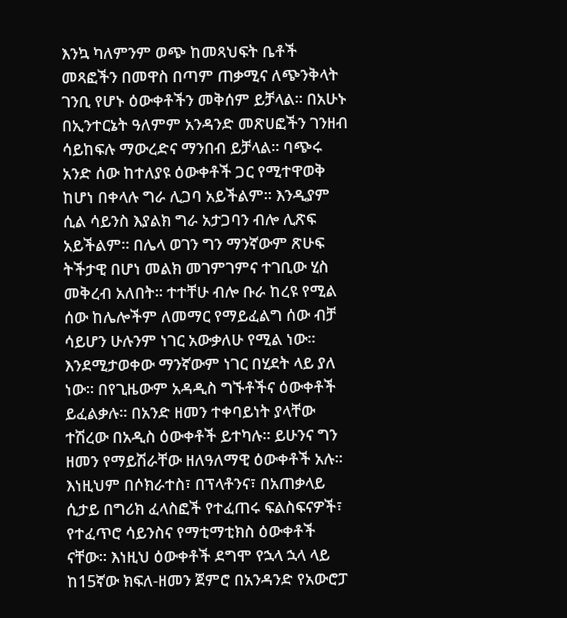እንኳ ካለምንም ወጭ ከመጻህፍት ቤቶች መጻፎችን በመዋስ በጣም ጠቃሚና ለጭንቅላት ገንቢ የሆኑ ዕውቀቶችን መቅሰም ይቻላል። በአሁኑ በኢንተርኔት ዓለምም አንዳንድ መጽሀፎችን ገንዘብ ሳይከፍሉ ማውረድና ማንበብ ይቻላል። ባጭሩ አንድ ሰው ከተለያዩ ዕውቀቶች ጋር የሚተዋወቅ ከሆነ በቀላሉ ግራ ሊጋባ አይችልም። እንዲያም ሲል ሳይንስ እያልክ ግራ አታጋባን ብሎ ሊጽፍ አይችልም። በሌላ ወገን ግን ማንኛውም ጽሁፍ ትችታዊ በሆነ መልክ መገምገምና ተገቢው ሂስ መቅረብ አለበት። ተተቸሁ ብሎ ቡራ ከረዩ የሚል ሰው ከሌሎችም ለመማር የማይፈልግ ሰው ብቻ ሳይሆን ሁሉንም ነገር አውቃለሁ የሚል ነው። እንደሚታወቀው ማንኛውም ነገር በሂደት ላይ ያለ ነው። በየጊዜውም አዳዲስ ግኙቶችና ዕውቀቶች ይፈልቃሉ። በአንድ ዘመን ተቀባይነት ያላቸው ተሽረው በአዲስ ዕውቀቶች ይተካሉ። ይሁንና ግን ዘመን የማይሽራቸው ዘለዓለማዊ ዕውቀቶች አሉ። እነዚህም በሶክራተስ፣ በፕላቶንና፣ በአጠቃላይ ሲታይ በግሪክ ፈላስፎች የተፈጠሩ ፍልስፍናዎች፣ የተፈጥሮ ሳይንስና የማቲማቲክስ ዕውቀቶች ናቸው። እነዚህ ዕውቀቶች ደግሞ የኋላ ኋላ ላይ ከ15ኛው ክፍለ-ዘመን ጀምሮ በአንዳንድ የአውሮፓ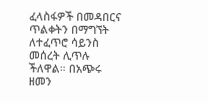ፈላስፋዎች በመዳበርና ጥልቀትን በማግኘት ለተፈጥሮ ሳይንስ መሰረት ሊጥሉ ችለዋል። በአጭሩ ዘመን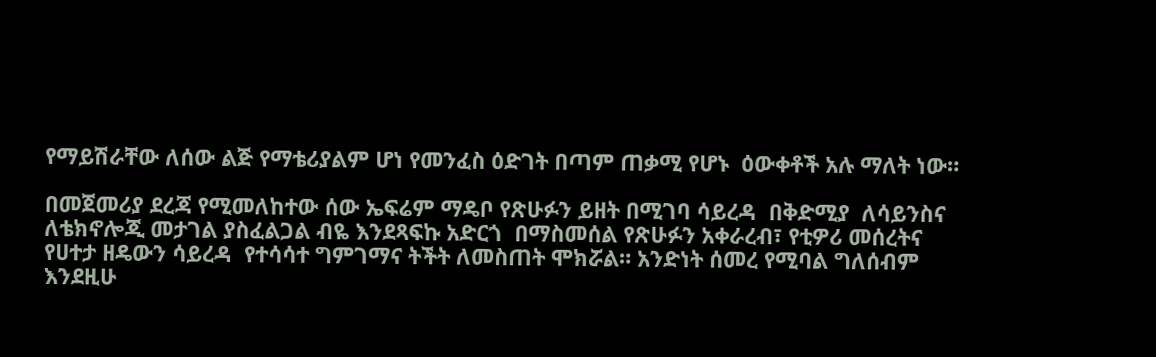የማይሽራቸው ለሰው ልጅ የማቴሪያልም ሆነ የመንፈስ ዕድገት በጣም ጠቃሚ የሆኑ  ዕውቀቶች አሉ ማለት ነው።

በመጀመሪያ ደረጃ የሚመለከተው ሰው ኤፍሬም ማዴቦ የጽሁፉን ይዘት በሚገባ ሳይረዳ  በቅድሚያ  ለሳይንስና ለቴክኖሎጂ መታገል ያስፈልጋል ብዬ እንደጻፍኩ አድርጎ  በማስመሰል የጽሁፉን አቀራረብ፣ የቲዎሪ መሰረትና የሀተታ ዘዴውን ሳይረዳ  የተሳሳተ ግምገማና ትችት ለመስጠት ሞክሯል። አንድነት ሰመረ የሚባል ግለሰብም እንደዚሁ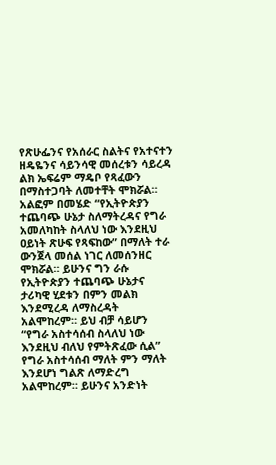የጽሁፌንና የአሰራር ስልትና የአተናተን ዘዴዬንና ሳይንሳዊ መሰረቱን ሳይረዳ ልክ ኤፍሬም ማዴቦ የጻፈውን በማስተጋባት ለመተቸት ሞክሯል። አልፎም በመሄድ “የኢትዮጵያን ተጨባጭ ሁኔታ ስለማትረዳና የግራ አመለካከት ስላለህ ነው እንደዚህ ዐይነት ጽሁፍ የጻፍከው” በማለት ተራ ውንጀላ መሰል ነገር ለመሰንዘር ሞክሯል። ይሁንና ግን ራሱ የኢትዮጵያን ተጨባጭ ሁኔታና ታሪካዊ ሂደቱን በምን መልክ እንደሚረዳ ለማስረዳት አልሞከረም። ይህ ብቻ ሳይሆን “የግራ አስተሳሰብ ስላለህ ነው እንደዚህ ብለህ የምትጽፈው ሲል” የግራ አስተሳሰብ ማለት ምን ማለት እንደሆነ ግልጽ ለማድረግ አልሞከረም። ይሁንና አንድነት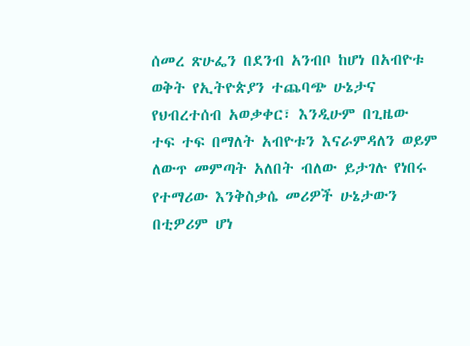ሰመረ ጽሁፌን በደንብ አንብቦ ከሆነ በአብዮቱ ወቅት የኢትዮጵያን ተጨባጭ ሁኔታና የህብረተሰብ አወቃቀር፣ እንዲሁም በጊዜው  ተፍ ተፍ በማለት አብዮቱን እናራምዳለን ወይም ለውጥ መምጣት አለበት ብለው ይታገሉ የነበሩ የተማሪው እንቅስቃሴ መሪዎች ሁኔታውን በቲዎሪም ሆነ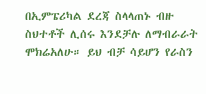በኢምፔሪካል ደረጃ ስላላጠኑ ብዙ ስህተቶች ሊሰሩ እንደቻሉ ለማብራራት ሞክሬአለሁ። ይህ ብቻ ሳይሆን የራስን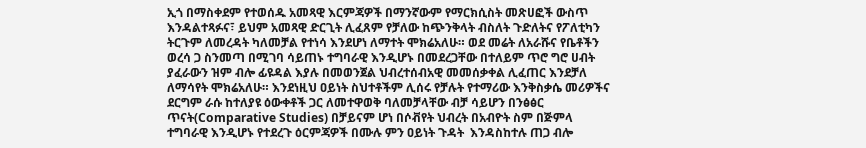ኢጎ በማስቀደም የተወሰዱ አመጻዊ እርምጃዎች በማንኛውም የማርክሲስት መጽሀፎች ውስጥ እንዳልተጻፉና፣ ይህም አመጻዊ ድርጊት ሊፈጸም የቻለው ከጭንቅላት ብስለት ጉድለትና የፖለቲካን ትርጉም ለመረዳት ካለመቻል የተነሳ እንደሆነ ለማተት ሞክሬአለሁ። ወደ መሬት ለአራሹና የቤቶችን ወረሳ ጋ ስንመጣ በሚገባ ሳይጠኑ ተግባራዊ እንዲሆኑ በመደረጋቸው በተለይም ጥሮ ግሮ ሀብት ያፈራውን ዝም ብሎ ፊዩዳል እያሉ በመወንጀል ህብረተሰብአዊ መመሰቃቀል ሊፈጠር እንደቻለ ለማሳየት ሞክሬአለሁ። እንደነዚህ ዐይነት ስህተቶችም ሊሰሩ የቻሉት የተማሪው እንቅስቃሴ መሪዎችና ደርግም ራሱ ከተለያዩ ዕውቀቶች ጋር ለመተዋወቅ ባለመቻላቸው ብቻ ሳይሆን በንፅፅር ጥናት(Comparative Studies) በቻይናም ሆነ በሶቭየት ህብረት በአብዮት ስም በጅምላ ተግባራዊ እንዲሆኑ የተደረጉ ዕርምጃዎች በሙሉ ምን ዐይነት ጉዳት  እንዳስከተሉ ጠጋ ብሎ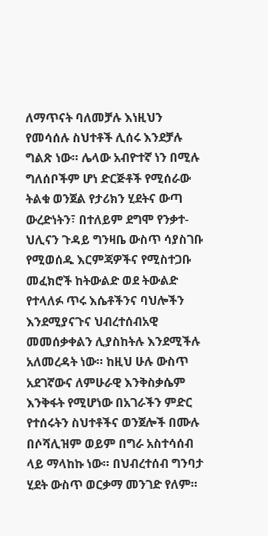ለማጥናት ባለመቻሉ እነዚህን የመሳሰሉ ስህተቶች ሊሰሩ እንደቻሉ ግልጽ ነው። ሌላው አብዮተኛ ነን በሚሉ ግለሰቦችም ሆነ ድርጅቶች የሚሰራው ትልቁ ወንጀል የታሪክን ሂደትና ውጣ ውረድነትን፣ በተለይም ደግሞ የንቃተ-ህሊናን ጉዳይ ግንዛቤ ውስጥ ሳያስገቡ የሚወሰዱ እርምጃዎችና የሚስተጋቡ መፈክሮች ከትውልድ ወደ ትውልድ የተላለፉ ጥሩ እሴቶችንና ባህሎችን እንደሚያናጉና ህብረተሰብአዊ  መመሰቃቀልን ሊያስከትሉ እንደሚችሉ አለመረዳት ነው። ከዚህ ሁሉ ውስጥ አደገኛውና ለምሁራዊ እንቅስቃሴም እንቅፋት የሚሆነው በአገራችን ምድር የተሰሩትን ስህተቶችና ወንጀሎች በሙሉ በሶሻሊዝም ወይም በግራ አስተሳሰብ ላይ ማላከኩ ነው። በህብረተሰብ ግንባታ ሂደት ውስጥ ወርቃማ መንገድ የለም።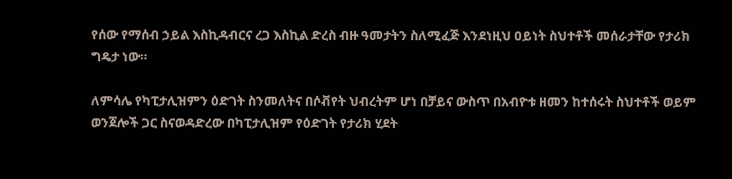የሰው የማሰብ ኃይል እስኪዳብርና ረጋ እስኪል ድረስ ብዙ ዓመታትን ስለሚፈጅ እንደነዚህ ዐይነት ስህተቶች መሰራታቸው የታሪክ ግዴታ ነው።

ለምሳሌ የካፒታሊዝምን ዕድገት ስንመለትና በሶቭየት ህብረትም ሆነ በቻይና ውስጥ በአብዮቱ ዘመን ከተሰሩት ስህተቶች ወይም ወንጀሎች ጋር ስናወዳድረው በካፒታሊዝም የዕድገት የታሪክ ሂደት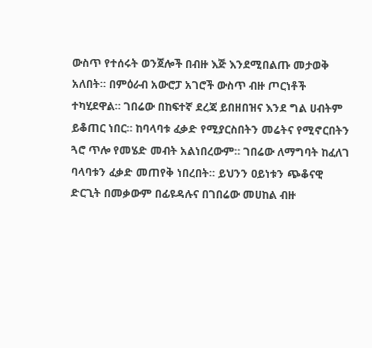ውስጥ የተሰሩት ወንጀሎች በብዙ እጅ እንደሚበልጡ መታወቅ አለበት። በምዕራብ አውሮፓ አገሮች ውስጥ ብዙ ጦርነቶች ተካሂደዋል። ገበሬው በከፍተኛ ደረጃ ይበዘበዝና እንደ ግል ሀብትም ይቆጠር ነበር። ከባላባቱ ፈቃድ የሚያርስበትን መሬትና የሚኖርበትን ጓሮ ጥሎ የመሄድ መብት አልነበረውም። ገበሬው ለማግባት ከፈለገ ባላባቱን ፈቃድ መጠየቅ ነበረበት። ይህንን ዐይነቱን ጭቆናዊ ድርጊት በመቃውም በፊዩዳሉና በገበሬው መሀከል ብዙ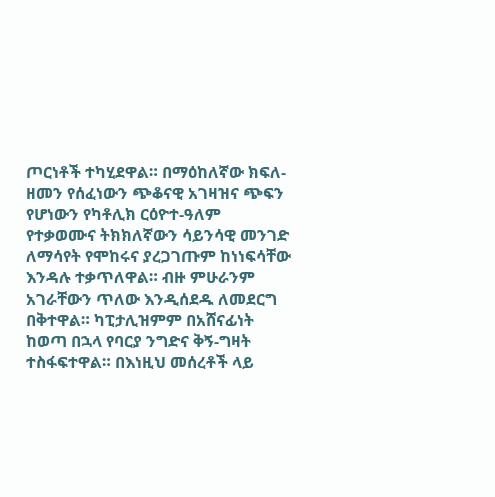ጦርነቶች ተካሂደዋል። በማዕከለኛው ክፍለ-ዘመን የሰፈነውን ጭቆናዊ አገዛዝና ጭፍን የሆነውን የካቶሊክ ርዕዮተ-ዓለም የተቃወሙና ትክክለኛውን ሳይንሳዊ መንገድ ለማሳየት የሞከሩና ያረጋገጡም ከነነፍሳቸው እንዳሉ ተቃጥለዋል። ብዙ ምሁራንም አገራቸውን ጥለው እንዲሰደዱ ለመደርግ በቅተዋል። ካፒታሊዝምም በአሸናፊነት ከወጣ በኋላ የባርያ ንግድና ቅኝ-ግዛት ተስፋፍተዋል። በእነዚህ መሰረቶች ላይ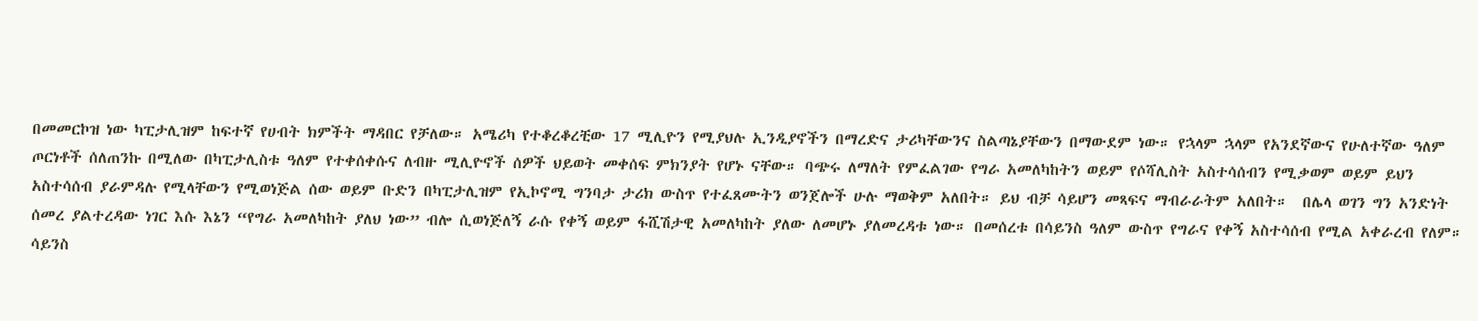በመመርኮዝ ነው ካፒታሊዝም ከፍተኛ የሀብት ክምችት ማዳበር የቻለው። አሜሪካ የተቆረቆረቺው 17 ሚሊዮን የሚያህሉ ኢንዲያኖችን በማረድና ታሪካቸውንና ስልጣኔያቸውን በማውደም ነው። የኋላም ኋላም የአንደኛውና የሁለተኛው ዓለም ጦርነቶች ሰለጠንኩ በሚለው በካፒታሊስቱ ዓለም የተቀሰቀሱና ለብዙ ሚሊዮኖች ሰዎች ህይወት መቀሰፍ ምክንያት የሆኑ ናቸው። ባጭሩ ለማለት የምፈልገው የግራ አመለካከትን ወይም የሶሻሊስት አስተሳሰብን የሚቃወም ወይም ይህን አስተሳሰብ ያራምዳሉ የሚላቸውን የሚወነጅል ሰው ወይም ቡድን በካፒታሊዝም የኢኮኖሚ ግንባታ ታሪክ ውስጥ የተፈጸሙትን ወንጀሎች ሁሉ ማወቅም አለበት። ይህ ብቻ ሳይሆን መጻፍና ማብራራትም አለበት።  በሌላ ወገን ግን አንድነት ሰመረ ያልተረዳው ነገር እሱ እኔን “የግራ አመለካከት ያለህ ነው” ብሎ ሲወነጅለኝ ራሱ የቀኝ ወይም ፋሺሽታዊ አመለካከት ያለው ለመሆኑ ያለመረዳቱ ነው። በመሰረቱ በሳይንስ ዓለም ውስጥ የግራና የቀኝ አስተሳሰብ የሚል አቀራረብ የለም። ሳይንስ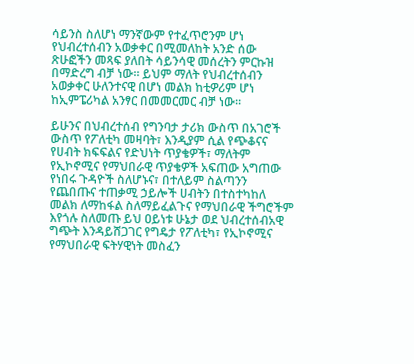ሳይንስ ስለሆነ ማንኛውም የተፈጥሮንም ሆነ የህብረተሰብን አወቃቀር በሚመለከት አንድ ሰው ጽሁፎችን መጻፍ ያለበት ሳይንሳዊ መሰረትን ምርኩዝ በማድረግ ብቻ ነው። ይህም ማለት የህብረተሰብን አወቃቀር ሁለንተናዊ በሆነ መልክ ከቲዎሪም ሆነ ከኢምፔሪካል አንፃር በመመርመር ብቻ ነው።

ይሁንና በህብረተሰብ የግንባታ ታሪክ ውስጥ በአገሮች ውስጥ የፖለቲካ መዛባት፣ እንዲያም ሲል የጭቆናና የሀብት ክፍፍልና የድህነት ጥያቄዎች፣ ማለትም የኢኮኖሚና የማህበራዊ ጥያቄዎች አፍጠው አግጠው የነበሩ ጉዳዮች ስለሆኑና፣ በተለይም ስልጣንን የጨበጡና ተጠቃሚ ኃይሎች ሀብትን በተስተካከለ መልክ ለማከፋል ስለማይፈልጉና የማህበራዊ ችግሮችም እየጎሉ ስለመጡ ይህ ዐይነቱ ሁኔታ ወደ ህብረተሰብአዊ ግጭት እንዳይሸጋገር የግዴታ የፖለቲካ፣ የኢኮኖሚና የማህበራዊ ፍትሃዊነት መስፈን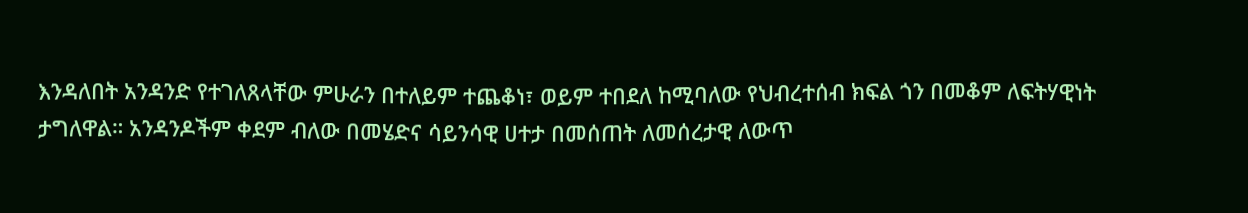እንዳለበት አንዳንድ የተገለጸላቸው ምሁራን በተለይም ተጨቆነ፣ ወይም ተበደለ ከሚባለው የህብረተሰብ ክፍል ጎን በመቆም ለፍትሃዊነት ታግለዋል። አንዳንዶችም ቀደም ብለው በመሄድና ሳይንሳዊ ሀተታ በመሰጠት ለመሰረታዊ ለውጥ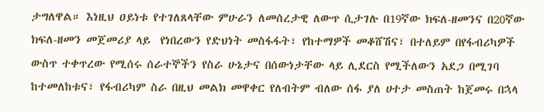ታግለዋል። እነዚህ ዐይነቱ የተገለጸላቸው ምሁራን ለመሰረታዊ ለውጥ ሲታገሉ በ19ኛው ክፍለ-ዘመንና በ20ኛው ክፍለ-ዘመን መጀመሪያ ላይ  የነበረውን የድህነት መስፋፋት፣ የከተማዎች መቆሸሽና፣ በተለይም በየፋብሪካዎች ውስጥ ተቀጥረው የሚሰሩ ሰራተኞችን የስራ ሁኔታና በሰውነታቸው ላይ ሊደርስ የሚችለውን አደጋ በሚገባ ከተመለከቱና፣ የፋብሪካም ስራ በዚህ መልክ መዋቀር የለብትም ብለው ሰፋ ያለ ሀተታ መስጠት ከጀመሩ በኋላ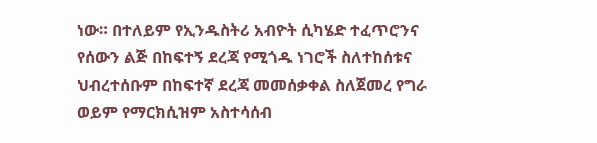ነው። በተለይም የኢንዱስትሪ አብዮት ሲካሄድ ተፈጥሮንና የሰውን ልጅ በከፍተኝ ደረጃ የሚጎዱ ነገሮች ስለተከሰቱና ህብረተሰቡም በከፍተኛ ደረጃ መመሰቃቀል ስለጀመረ የግራ ወይም የማርክሲዝም አስተሳሰብ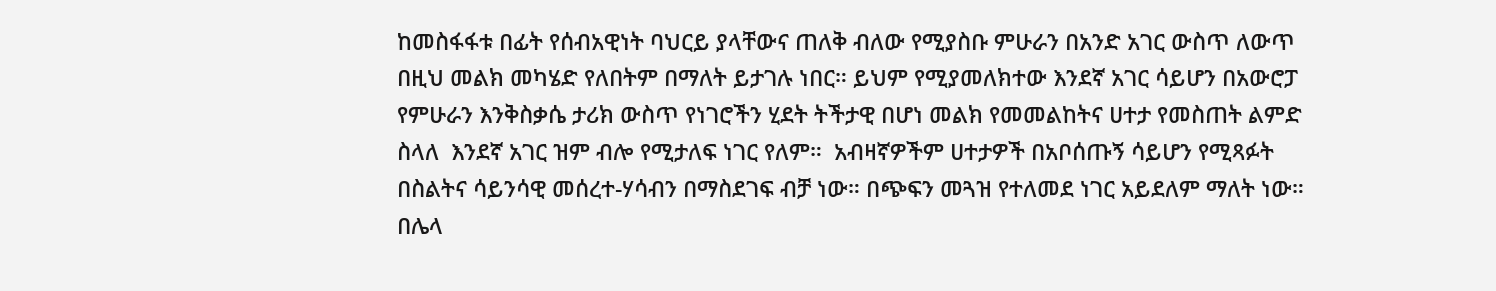ከመስፋፋቱ በፊት የሰብአዊነት ባህርይ ያላቸውና ጠለቅ ብለው የሚያስቡ ምሁራን በአንድ አገር ውስጥ ለውጥ በዚህ መልክ መካሄድ የለበትም በማለት ይታገሉ ነበር። ይህም የሚያመለክተው እንደኛ አገር ሳይሆን በአውሮፓ የምሁራን እንቅስቃሴ ታሪክ ውስጥ የነገሮችን ሂደት ትችታዊ በሆነ መልክ የመመልከትና ሀተታ የመስጠት ልምድ ስላለ  እንደኛ አገር ዝም ብሎ የሚታለፍ ነገር የለም።  አብዛኛዎችም ሀተታዎች በአቦሰጡኝ ሳይሆን የሚጻፉት በስልትና ሳይንሳዊ መሰረተ-ሃሳብን በማስደገፍ ብቻ ነው። በጭፍን መጓዝ የተለመደ ነገር አይደለም ማለት ነው። በሌላ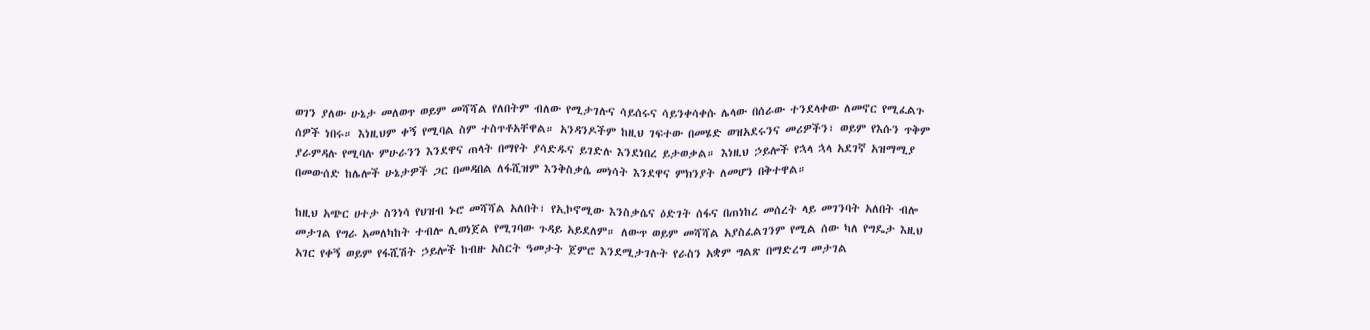ወገን ያለው ሁኔታ መለወጥ ወይም መሻሻል የለበትም ብለው የሚታገሉና ሳይሰሩና ሳይንቀሳቀሱ ሌላው በሰራው ተንደላቀው ለመኖር የሚፈልጉ ሰዎች ነበሩ። እነዚህም ቀኝ የሚባል ስም ተስጥቶአቸዋል። አንዳንዶችም ከዚህ ገፍተው በመሄድ ወዝአደሩንና መሪዎችን፣ ወይም የእሱን ጥቅም ያራምዳሉ የሚባሉ ምሁራንን እንደዋና ጠላት በማየት ያሳድዱና ይገድሉ እንደነበረ ይታወቃል። እነዚህ ኃይሎች የኋላ ኋላ አደገኛ አዝማሚያ በመውሰድ ከሌሎች ሁኔታዎች ጋር በመዳበል ለፋሺዝም እንቅስቃሴ መነሳት እንደዋና ምክንያት ለመሆን በቅተዋል።

ከዚህ አጭር ሀተታ ስንነሳ የህዝብ ኑሮ መሻሻል አለበት፣ የኢኮኖሚው እንስቃሴና ዕድገት ሰፋና በጠነከረ መሰረት ላይ መገንባት አለበት ብሎ መታገል የግራ አመለካከት ተብሎ ሊወነጀል የሚገባው ጉዳይ አይደለም። ለውጥ ወይም መሻሻል አያስፈልገንም የሚል ሰው ካለ የግዴታ እዚህ አገር የቀኝ ወይም የፋሺሽት ኃይሎች ከብዙ አስርት ዓመታት ጀምሮ እንደሚታገሉት የራስን አቋም ግልጽ በማድረግ መታገል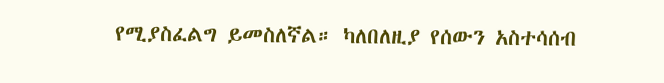የሚያስፈልግ ይመስለኛል። ካለበለዚያ የሰውን አስተሳሰብ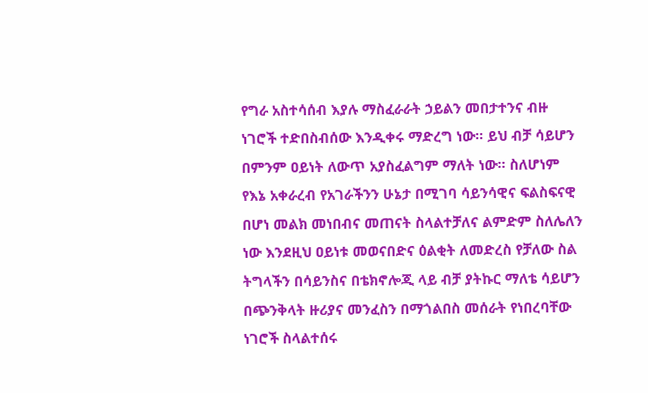የግራ አስተሳሰብ እያሉ ማስፈራራት ኃይልን መበታተንና ብዙ ነገሮች ተድበስብሰው እንዲቀሩ ማድረግ ነው። ይህ ብቻ ሳይሆን በምንም ዐይነት ለውጥ አያስፈልግም ማለት ነው። ስለሆነም የእኔ አቀራረብ የአገራችንን ሁኔታ በሚገባ ሳይንሳዊና ፍልስፍናዊ በሆነ መልክ መነበብና መጠናት ስላልተቻለና ልምድም ስለሌለን ነው እንደዚህ ዐይነቱ መወናበድና ዕልቂት ለመድረስ የቻለው ስል  ትግላችን በሳይንስና በቴክኖሎጂ ላይ ብቻ ያትኩር ማለቴ ሳይሆን በጭንቅላት ዙሪያና መንፈስን በማጎልበስ መሰራት የነበረባቸው ነገሮች ስላልተሰሩ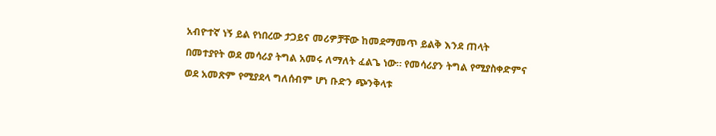አብዮተኛ ነኝ ይል የነበረው ታጋይና መሪዎቻቸው ከመደማመጥ ይልቅ እንደ ጠላት በመተያየት ወደ መሳሪያ ትግል አመሩ ለማለት ፈልጌ ነው። የመሳሪያን ትግል የሚያስቀድምና ወደ አመጽም የሚያደላ ግለሰብም ሆነ ቡድን ጭንቅላቱ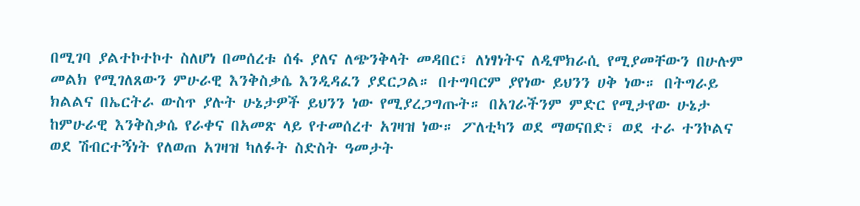በሚገባ ያልተኮተኮተ ስለሆነ በመሰረቱ ሰፋ ያለና ለጭንቅላት መዳበር፣ ለነፃነትና ለዲሞክራሲ የሚያመቸውን በሁሉም መልክ የሚገለጸውን ምሁራዊ እንቅስቃሴ እንዲዳፈን ያደርጋል። በተግባርም ያየነው ይህንን ሀቅ ነው። በትግራይ ክልልና በኤርትራ ውስጥ ያሉት ሁኔታዎች ይህንን ነው የሚያረጋግጡት። በአገራችንም ምድር የሚታየው ሁኔታ ከምሁራዊ እንቅስቃሴ የራቀና በአመጽ ላይ የተመሰረተ አገዛዝ ነው። ፖለቲካን ወደ ማወናበድ፣ ወደ ተራ ተንኮልና ወደ ሽብርተኝነት የለወጠ አገዛዝ ካለፉት ስድስት ዓመታት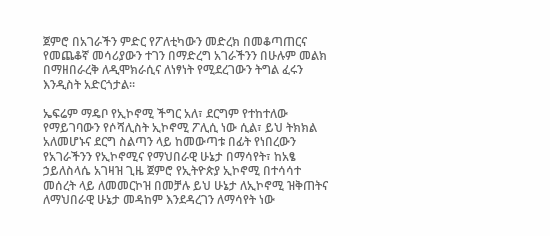ጀምሮ በአገራችን ምድር የፖለቲካውን መድረክ በመቆጣጠርና የመጨቆኛ መሳሪያውን ተገን በማድረግ አገራችንን በሁሉም መልክ በማዘበራረቅ ለዲሞክራሲና ለነፃነት የሚደረገውን ትግል ፈሩን እንዲስት አድርጎታል።

ኤፍሬም ማዴቦ የኢኮኖሚ ችግር አለ፣ ደርግም የተከተለው የማይገባውን የሶሻሊስት ኢኮኖሚ ፖሊሲ ነው ሲል፣ ይህ ትክክል አለመሆኑና ደርግ ስልጣን ላይ ከመውጣቱ በፊት የነበረውን የአገራችንን የኢኮኖሚና የማህበራዊ ሁኔታ በማሳየት፣ ከአፄ ኃይለስላሴ አገዛዝ ጊዜ ጀምሮ የኢትዮጵያ ኢኮኖሚ በተሳሳተ መሰረት ላይ ለመመርኮዝ በመቻሉ ይህ ሁኔታ ለኢኮኖሚ ዝቅጠትና ለማህበራዊ ሁኔታ መዳከም እንደዳረገን ለማሳየት ነው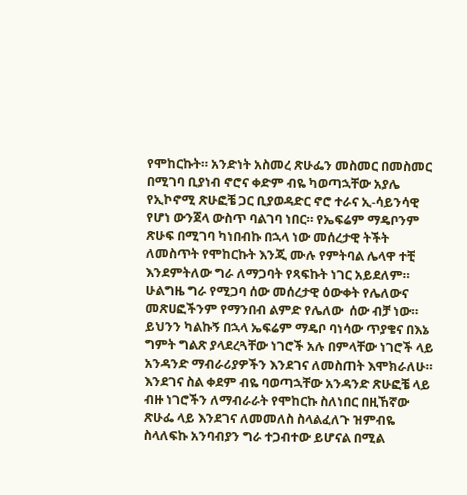የሞከርኩት። አንድነት አስመረ ጽሁፌን መስመር በመስመር በሚገባ ቢያነብ ኖሮና ቀድም ብዬ ካወጣኋቸው አያሌ የኢኮኖሚ ጽሁፎቼ ጋር ቢያወዳድር ኖሮ ተራና ኢ-ሳይንሳዊ የሆነ ውንጀላ ውስጥ ባልገባ ነበር። የኤፍሬም ማዴቦንም ጽሁፍ በሚገባ ካነበብኩ በኋላ ነው መሰረታዊ ትችት ለመስጥት የሞከርኩት እንጂ ሙሉ የምትባል ሌላዋ ተቺ እንደምትለው ግራ ለማጋባት የጻፍኩት ነገር አይደለም። ሁልግዜ ግራ የሚጋባ ሰው መሰረታዊ ዕውቀት የሌለውና መጽሀፎችንም የማንበብ ልምድ የሌለው  ሰው ብቻ ነው። ይህንን ካልኩኝ በኋላ ኤፍሬም ማዴቦ ባነሳው ጥያቄና በእኔ ግምት ግልጽ ያላደረጓቸው ነገሮች አሉ በምላቸው ነገሮች ላይ አንዳንድ ማብራሪያዎችን እንደገና ለመስጠት እሞክራለሁ። እንደገና ስል ቀደም ብዬ ባወጣኋቸው አንዳንድ ጽሁፎቼ ላይ ብዙ ነገሮችን ለማብራራት የሞከርኩ ስለነበር በዚኸኛው ጽሁፌ ላይ እንደገና ለመመለስ ስላልፈለጉ ዝምብዬ ስላለፍኩ አንባብያን ግራ ተጋብተው ይሆናል በሚል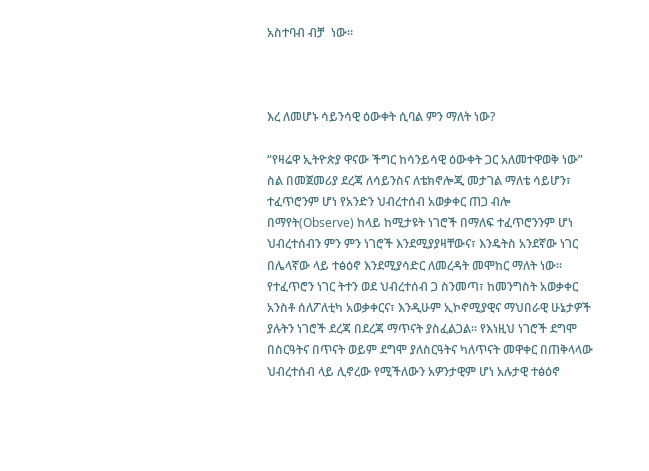አስተባብ ብቻ  ነው።



እረ ለመሆኑ ሳይንሳዊ ዕውቀት ሲባል ምን ማለት ነው?

“የዛሬዋ ኢትዮጵያ ዋናው ችግር ከሳንይሳዊ ዕውቀት ጋር አለመተዋወቅ ነው” ስል በመጀመሪያ ደረጃ ለሳይንስና ለቴክኖሎጂ መታገል ማለቴ ሳይሆን፣ ተፈጥሮንም ሆነ የአንድን ህብረተሰብ አወቃቀር ጠጋ ብሎ በማየት(Observe) ከላይ ከሚታዩት ነገሮች በማለፍ ተፈጥሮንንም ሆነ ህብረተሰብን ምን ምን ነገሮች እንደሚያያዛቸውና፣ እንዴትስ አንደኛው ነገር በሌላኛው ላይ ተፅዕኖ እንደሚያሳድር ለመረዳት መሞከር ማለት ነው። የተፈጥሮን ነገር ትተን ወደ ህብረተሰብ ጋ ስንመጣ፣ ከመንግስት አወቃቀር አንስቶ ሰለፖለቲካ አወቃቀርና፣ እንዲሁም ኢኮኖሚያዊና ማህበራዊ ሁኔታዎች ያሉትን ነገሮች ደረጃ በደረጃ ማጥናት ያስፈልጋል። የእነዚህ ነገሮች ደግሞ በስርዓትና በጥናት ወይም ደግሞ ያለስርዓትና ካለጥናት መዋቀር በጠቅላላው ህብረተሰብ ላይ ሊኖረው የሚችለውን አዎንታዊም ሆነ አሉታዊ ተፅዕኖ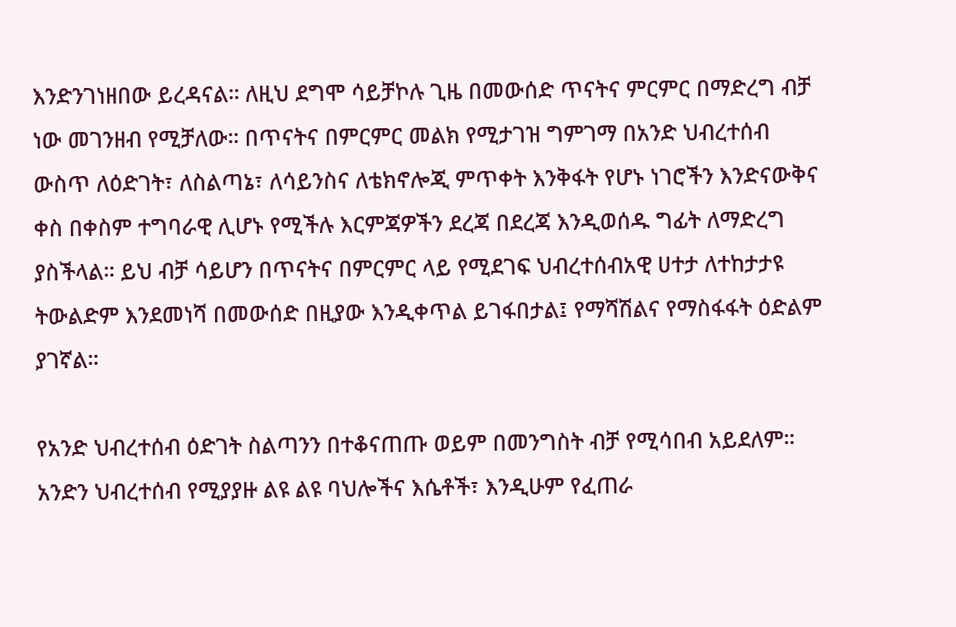እንድንገነዘበው ይረዳናል። ለዚህ ደግሞ ሳይቻኮሉ ጊዜ በመውሰድ ጥናትና ምርምር በማድረግ ብቻ ነው መገንዘብ የሚቻለው። በጥናትና በምርምር መልክ የሚታገዝ ግምገማ በአንድ ህብረተሰብ ውስጥ ለዕድገት፣ ለስልጣኔ፣ ለሳይንስና ለቴክኖሎጂ ምጥቀት እንቅፋት የሆኑ ነገሮችን እንድናውቅና ቀስ በቀስም ተግባራዊ ሊሆኑ የሚችሉ እርምጃዎችን ደረጃ በደረጃ እንዲወሰዱ ግፊት ለማድረግ ያስችላል። ይህ ብቻ ሳይሆን በጥናትና በምርምር ላይ የሚደገፍ ህብረተሰብአዊ ሀተታ ለተከታታዩ ትውልድም እንደመነሻ በመውሰድ በዚያው እንዲቀጥል ይገፋበታል፤ የማሻሽልና የማስፋፋት ዕድልም ያገኛል።

የአንድ ህብረተሰብ ዕድገት ስልጣንን በተቆናጠጡ ወይም በመንግስት ብቻ የሚሳበብ አይደለም። አንድን ህብረተሰብ የሚያያዙ ልዩ ልዩ ባህሎችና እሴቶች፣ እንዲሁም የፈጠራ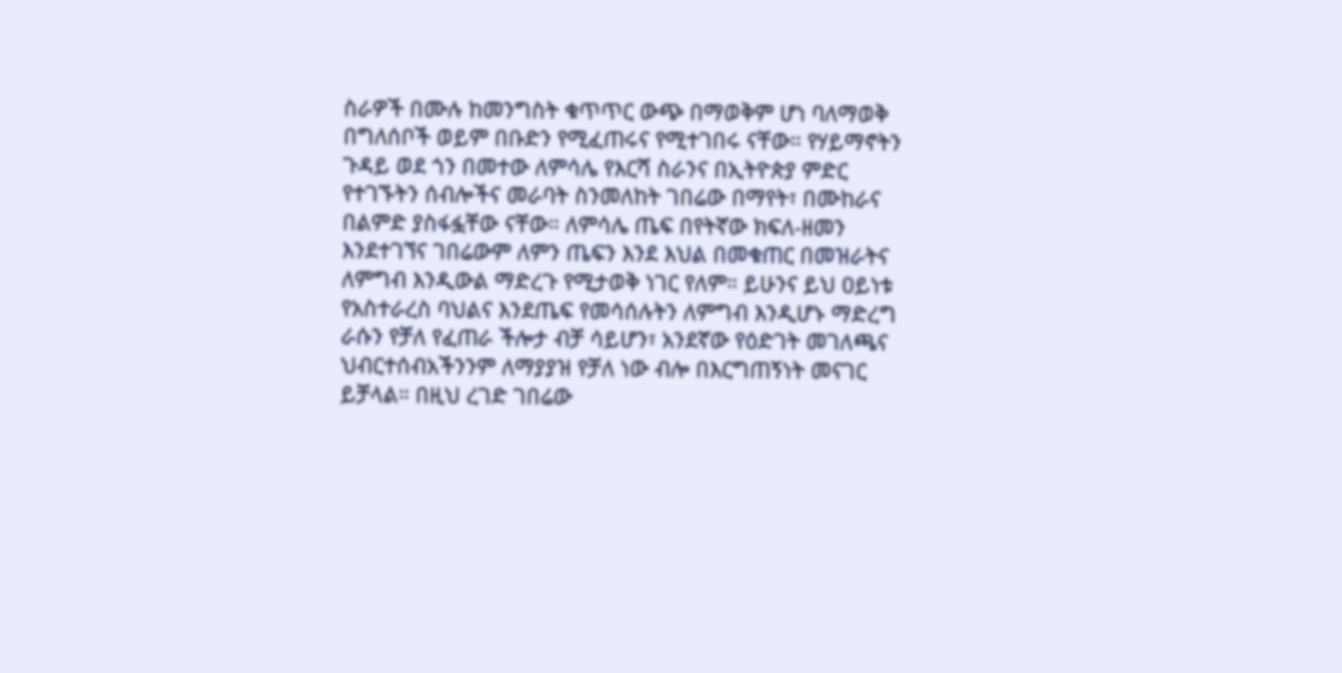ስራዎች በሙሉ ከመንግስት ቁጥጥር ውጭ በማወቅም ሆነ ባለማወቅ በግለሰቦች ወይም በቡድን የሚፈጠሩና የሚተገበሩ ናቸው። የሃይማኖትን ጉዳይ ወደ ጎን በመተው ለምሳሌ የእርሻ ስራንና በኢትዮጵያ ምድር የተገኙትን ሰብሎችና መራባት ስንመለከት ገበሬው በማየት፣ በሙከራና በልምድ ያስፋፏቸው ናቸው። ለምሳሌ ጤፍ በየትኛው ክፍለ-ዘመን እንደተገኘና ገበሬውም ለምን ጤፍን እንደ እህል በመቁጠር በመዝራትና ለምግብ እንዲውል ማድረጉ የሚታወቅ ነገር የለም። ይሁንና ይህ ዐይነቱ የአስተራረስ ባህልና እንደጤፍ የመሳሰሉትን ለምግብ እንዲሆኑ ማድረግ ራሱን የቻለ የፈጠራ ችሎታ ብቻ ሳይሆን፣ አንደኛው የዕድገት መገለጫና ህብርተሰብአችንንም ለማያያዝ የቻለ ነው ብሎ በእርግጠኝነት መናገር ይቻላል። በዚህ ረገድ ገበሬው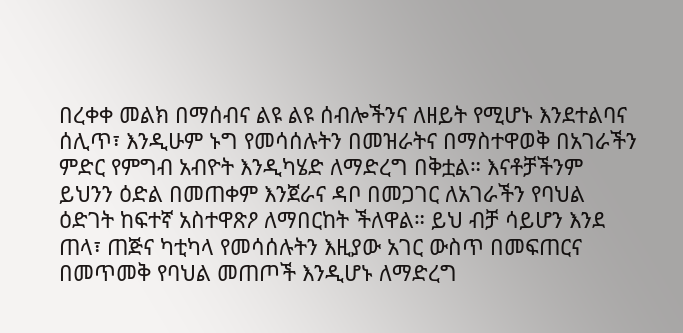በረቀቀ መልክ በማሰብና ልዩ ልዩ ሰብሎችንና ለዘይት የሚሆኑ እንደተልባና ሰሊጥ፣ እንዲሁም ኑግ የመሳሰሉትን በመዝራትና በማስተዋወቅ በአገራችን ምድር የምግብ አብዮት እንዲካሄድ ለማድረግ በቅቷል። እናቶቻችንም ይህንን ዕድል በመጠቀም እንጀራና ዳቦ በመጋገር ለአገራችን የባህል ዕድገት ከፍተኛ አስተዋጽዖ ለማበርከት ችለዋል። ይህ ብቻ ሳይሆን እንደ ጠላ፣ ጠጅና ካቲካላ የመሳሰሉትን እዚያው አገር ውስጥ በመፍጠርና በመጥመቅ የባህል መጠጦች እንዲሆኑ ለማድረግ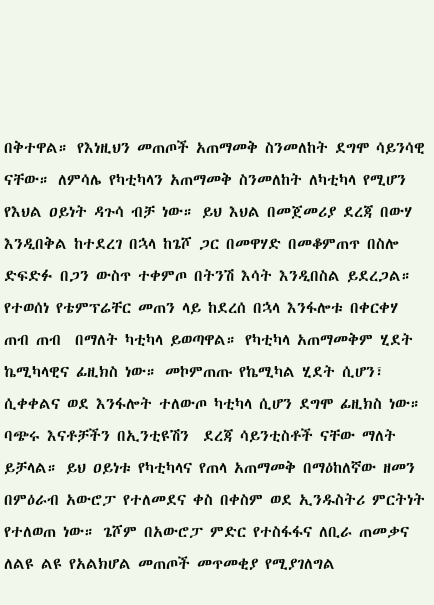በቅተዋል። የእነዚህን መጠጦች አጠማመቅ ስንመለከት ደግሞ ሳይንሳዊ ናቸው። ለምሳሌ የካቲካላን አጠማመቅ ስንመለከት ለካቲካላ የሚሆን የእህል ዐይነት ዳጉሳ ብቻ ነው። ይህ እህል በመጀመሪያ ደረጃ በውሃ እንዲበቅል ከተደረገ በኋላ ከጌሾ ጋር በመዋሃድ በመቆምጠጥ በስሎ ድፍድፉ በጋን ውስጥ ተቀምጦ በትንሽ እሳት እንዲበስል ይደረጋል። የተወሰነ የቴምፕሬቸር መጠን ላይ ከደረሰ በኋላ እንፋሎቱ በቀርቀሃ ጠብ ጠብ  በማለት ካቲካላ ይወጣዋል። የካቲካላ አጠማመቅም ሂደት ኬሚካላዊና ፊዚክስ ነው። መኮምጠጡ የኬሚካል ሂደት ሲሆን፣ ሲቀቀልና ወደ እንፋሎት ተለውጦ ካቲካላ ሲሆን ደግሞ ፊዚክስ ነው። ባጭሩ እናቶቻችን በኢንቲዩሽን  ደረጃ ሳይንቲስቶች ናቸው ማለት ይቻላል። ይህ ዐይነቱ የካቲካላና የጠላ አጠማመቅ በማዕከለኛው ዘመን በምዕራብ አውሮፓ የተለመደና ቀስ በቀስም ወደ ኢንዱስትሪ ምርትነት የተለወጠ ነው። ጌሾም በአውሮፓ ምድር የተስፋፋና ለቢራ ጠመቃና ለልዩ ልዩ የአልክሆል መጠጦች መጥመቂያ የሚያገለግል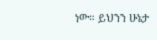ነው። ይህንን ሁኔታ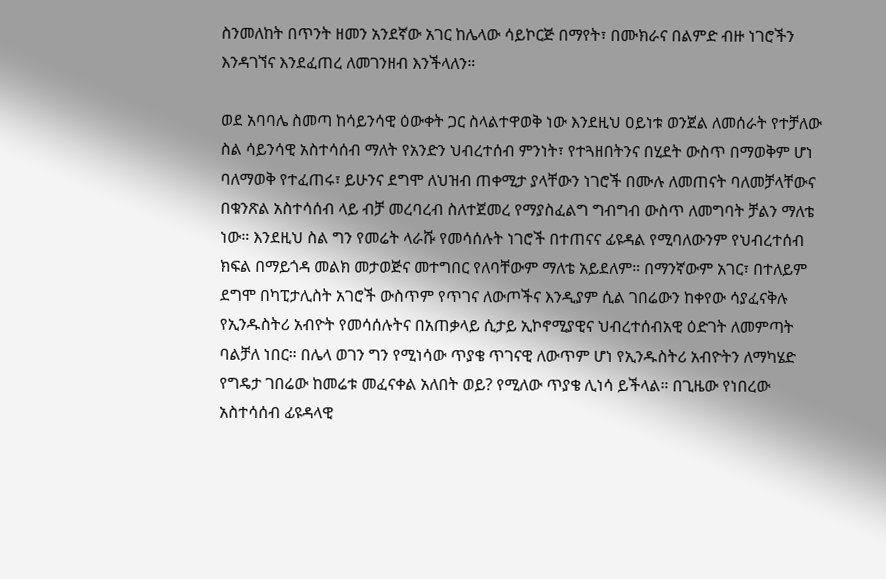ስንመለከት በጥንት ዘመን አንደኛው አገር ከሌላው ሳይኮርጅ በማየት፣ በሙክራና በልምድ ብዙ ነገሮችን እንዳገኘና እንደፈጠረ ለመገንዘብ እንችላለን።

ወደ አባባሌ ስመጣ ከሳይንሳዊ ዕውቀት ጋር ስላልተዋወቅ ነው እንደዚህ ዐይነቱ ወንጀል ለመሰራት የተቻለው ስል ሳይንሳዊ አስተሳሰብ ማለት የአንድን ህብረተሰብ ምንነት፣ የተጓዘበትንና በሂደት ውስጥ በማወቅም ሆነ ባለማወቅ የተፈጠሩ፣ ይሁንና ደግሞ ለህዝብ ጠቀሚታ ያላቸውን ነገሮች በሙሉ ለመጠናት ባለመቻላቸውና በቁንጽል አስተሳሰብ ላይ ብቻ መረባረብ ስለተጀመረ የማያስፈልግ ግብግብ ውስጥ ለመግባት ቻልን ማለቴ ነው። እንደዚህ ስል ግን የመሬት ላራሹ የመሳሰሉት ነገሮች በተጠናና ፊዩዳል የሚባለውንም የህብረተሰብ ክፍል በማይጎዳ መልክ መታወጅና መተግበር የለባቸውም ማለቴ አይደለም። በማንኛውም አገር፣ በተለይም ደግሞ በካፒታሊስት አገሮች ውስጥም የጥገና ለውጦችና እንዲያም ሲል ገበሬውን ከቀየው ሳያፈናቅሉ የኢንዱስትሪ አብዮት የመሳሰሉትና በአጠቃላይ ሲታይ ኢኮኖሚያዊና ህብረተሰብአዊ ዕድገት ለመምጣት ባልቻለ ነበር። በሌላ ወገን ግን የሚነሳው ጥያቄ ጥገናዊ ለውጥም ሆነ የኢንዱስትሪ አብዮትን ለማካሄድ የግዴታ ገበሬው ከመሬቱ መፈናቀል አለበት ወይ? የሚለው ጥያቄ ሊነሳ ይችላል። በጊዜው የነበረው አስተሳሰብ ፊዩዳላዊ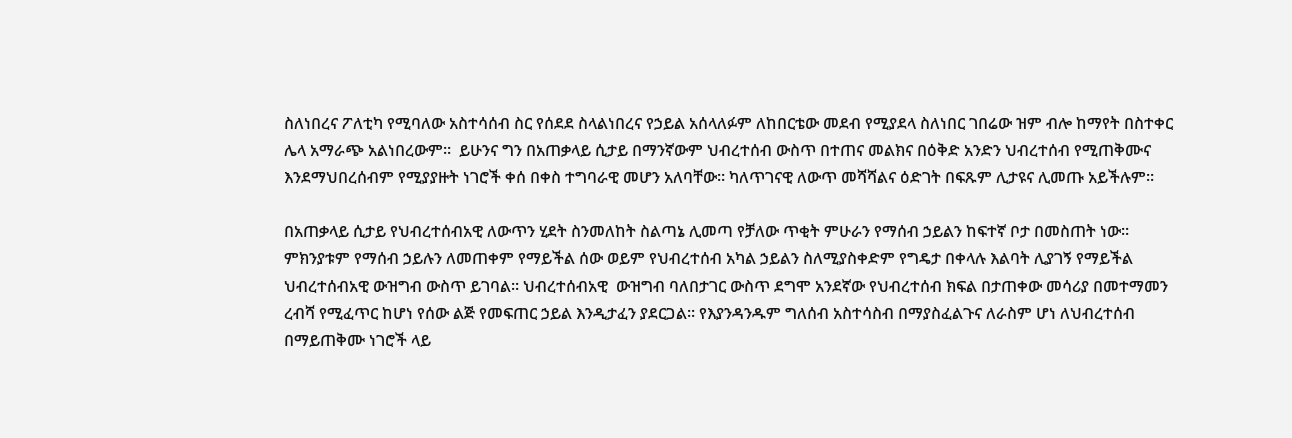ስለነበረና ፖለቲካ የሚባለው አስተሳሰብ ስር የሰደደ ስላልነበረና የኃይል አሰላለፉም ለከበርቴው መደብ የሚያደላ ስለነበር ገበሬው ዝም ብሎ ከማየት በስተቀር ሌላ አማራጭ አልነበረውም።  ይሁንና ግን በአጠቃላይ ሲታይ በማንኛውም ህብረተሰብ ውስጥ በተጠና መልክና በዕቅድ አንድን ህብረተሰብ የሚጠቅሙና እንደማህበረሰብም የሚያያዙት ነገሮች ቀሰ በቀስ ተግባራዊ መሆን አለባቸው። ካለጥገናዊ ለውጥ መሻሻልና ዕድገት በፍጹም ሊታዩና ሊመጡ አይችሉም።

በአጠቃላይ ሲታይ የህብረተሰብአዊ ለውጥን ሂደት ስንመለከት ስልጣኔ ሊመጣ የቻለው ጥቂት ምሁራን የማሰብ ኃይልን ከፍተኛ ቦታ በመስጠት ነው። ምክንያቱም የማሰብ ኃይሉን ለመጠቀም የማይችል ሰው ወይም የህብረተሰብ አካል ኃይልን ስለሚያስቀድም የግዴታ በቀላሉ እልባት ሊያገኝ የማይችል ህብረተሰብአዊ ውዝግብ ውስጥ ይገባል። ህብረተሰብአዊ  ውዝግብ ባለበታገር ውስጥ ደግሞ አንደኛው የህብረተሰብ ክፍል በታጠቀው መሳሪያ በመተማመን ረብሻ የሚፈጥር ከሆነ የሰው ልጅ የመፍጠር ኃይል እንዲታፈን ያደርጋል። የእያንዳንዱም ግለሰብ አስተሳስብ በማያስፈልጉና ለራስም ሆነ ለህብረተሰብ በማይጠቅሙ ነገሮች ላይ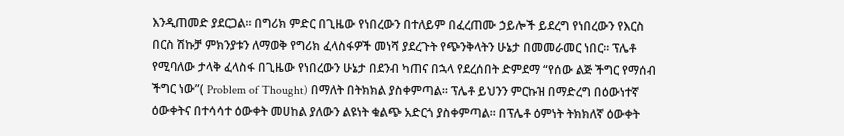እንዲጠመድ ያደርጋል። በግሪክ ምድር በጊዜው የነበረውን በተለይም በፈረጠሙ ኃይሎች ይደረግ የነበረውን የእርስ በርስ ሽኩቻ ምክንያቱን ለማወቅ የግሪክ ፈላስፋዎች መነሻ ያደረጉት የጭንቅላትን ሁኔታ በመመራመር ነበር። ፕሌቶ የሚባለው ታላቅ ፈላስፋ በጊዜው የነበረውን ሁኔታ በደንብ ካጠና በኋላ የደረሰበት ድምደማ “የሰው ልጅ ችግር የማሰብ ችግር ነው”( Problem of Thought) በማለት በትክክል ያስቀምጣል። ፕሌቶ ይህንን ምርኩዝ በማድረግ በዕውነተኛ ዕውቀትና በተሳሳተ ዕውቀት መሀከል ያለውን ልዩነት ቁልጭ አድርጎ ያስቀምጣል። በፕሌቶ ዕምነት ትክክለኛ ዕውቀት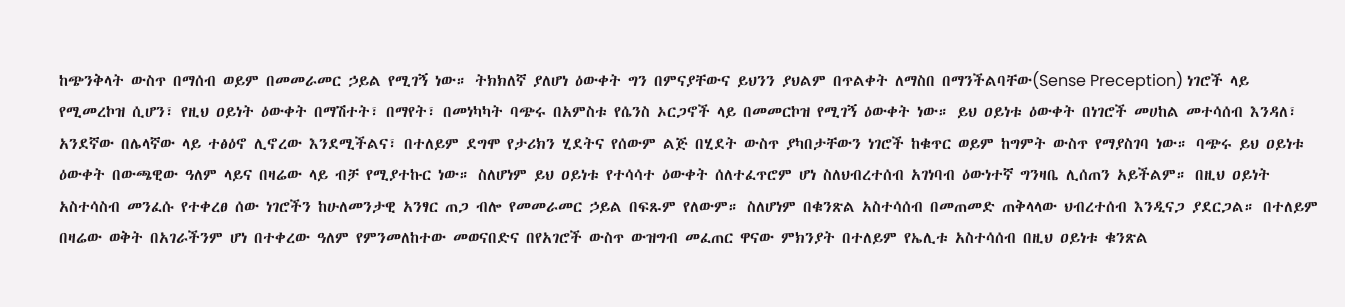ከጭንቅላት ውስጥ በማሰብ ወይም በመመራመር ኃይል የሚገኝ ነው። ትክክለኛ ያለሆነ ዕውቀት ግን በምናያቸውና ይህንን ያህልም በጥልቀት ለማስበ በማንችልባቸው(Sense Preception) ነገሮች ላይ የሚመረኮዝ ሲሆን፣ የዚህ ዐይነት ዕውቀት በማሽተት፣ በማየት፣ በመነካካት ባጭሩ በአምስቱ የሴንስ ኦርጋኖች ላይ በመመርኮዝ የሚገኝ ዕውቀት ነው። ይህ ዐይነቱ ዕውቀት በነገሮች መሀከል መተሳሰብ እንዳለ፣ አንደኛው በሌላኛው ላይ ተፅዕኖ ሊኖረው እንደሚችልና፣ በተለይም ደግሞ የታሪክን ሂደትና የሰውም ልጅ በሂደት ውስጥ ያካበታቸውን ነገሮች ከቁጥር ወይም ከግምት ውስጥ የማያስገባ ነው። ባጭሩ ይህ ዐይነቱ ዕውቀት በውጫዊው ዓለም ላይና በዛሬው ላይ ብቻ የሚያተኩር ነው። ስለሆነም ይህ ዐይነቱ የተሳሳተ ዕውቀት ሰለተፈጥሮም ሆነ ስለህብረተሰብ አገነባብ ዕውነተኛ ግንዛቤ ሊሰጠን አይችልም። በዚህ ዐይነት አስተሳስብ መንፈሱ የተቀረፀ ሰው ነገሮችን ከሁለመንታዊ አንፃር ጠጋ ብሎ የመመራመር ኃይል በፍጹም የለውም። ስለሆነም በቁንጽል አስተሳሰብ በመጠመድ ጠቅላላው ህብረተሰብ እንዲናጋ ያደርጋል። በተለይም በዛሬው ወቅት በአገራችንም ሆነ በተቀረው ዓለም የምንመለከተው መወናበድና በየአገሮች ውስጥ ውዝግብ መፈጠር ዋናው ምክንያት በተለይም የኤሊቱ አስተሳሰብ በዚህ ዐይነቱ ቁንጽል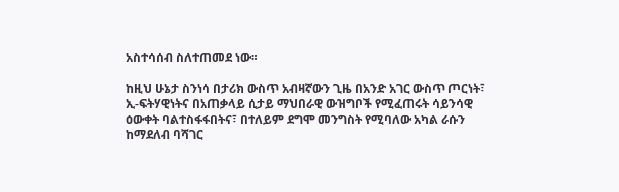አስተሳሰብ ስለተጠመደ ነው።

ከዚህ ሁኔታ ስንነሳ በታሪክ ውስጥ አብዛኛውን ጊዜ በአንድ አገር ውስጥ ጦርነት፣ ኢ-ፍትሃዊነትና በአጠቃላይ ሲታይ ማህበራዊ ውዝግቦች የሚፈጠሩት ሳይንሳዊ ዕውቀት ባልተስፋፋበትና፣ በተለይም ደግሞ መንግስት የሚባለው አካል ራሱን ከማደለብ ባሻገር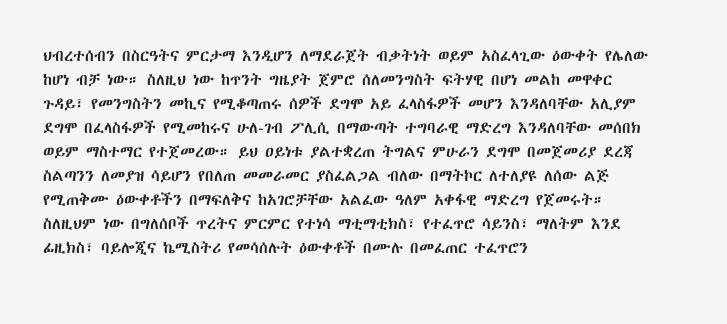ህብረተሰብን በስርዓትና ምርታማ እንዲሆን ለማደራጀት ብቃትነት ወይም አስፈላጊው ዕውቀት የሌለው ከሆነ ብቻ ነው። ስለዚህ ነው ከጥንት ግዜያት ጀምሮ ሰለመንግስት ፍትሃዊ በሆነ መልከ መዋቀር ጉዳይ፣ የመንግስትን መኪና የሚቆጣጠሩ ሰዎች ደግሞ አይ ፈላስፋዎች መሆን እንዳለባቸው አሊያም ደግሞ በፈላስፋዎች የሚመከሩና ሁለ-ገብ ፖሊሲ በማውጣት ተግባራዊ ማድረግ እንዳለባቸው መሰበክ ወይም ማስተማር የተጀመረው። ይህ ዐይነቱ ያልተቋረጠ ትግልና ምሁራን ደግሞ በመጀመሪያ ደረጃ ስልጣንን ለመያዝ ሳይሆን የበለጠ መመራመር ያስፈልጋል ብለው በማትኮር ለተለያዩ ለሰው ልጅ የሚጠቅሙ ዕውቀቶችን በማፍለቅና ከአገሮቻቸው አልፈው ዓለም አቀፋዊ ማድረግ የጀመሩት። ስለዚህም ነው በግለሰቦች ጥረትና ምርምር የተነሳ ማቲማቲክስ፣ የተፈጥሮ ሳይንስ፣ ማለትም እንደ ፊዚክስ፣ ባይሎጂና ኬሚስትሪ የመሳሰሉት ዕውቀቶች በሙሉ በመፈጠር ተፈጥሮን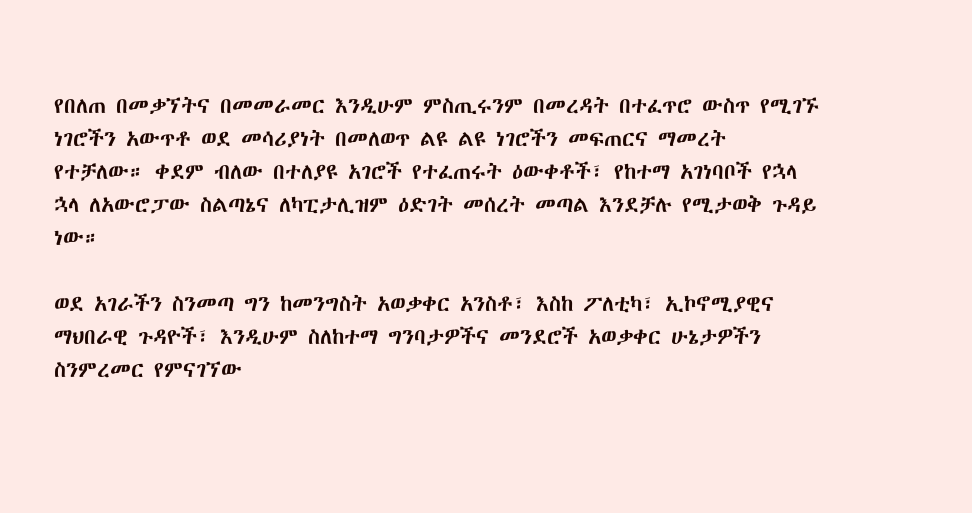የበለጠ በመቃኘትና በመመራመር እንዲሁም ምስጢሩንም በመረዳት በተፈጥሮ ውስጥ የሚገኙ ነገሮችን አውጥቶ ወደ መሳሪያነት በመለወጥ ልዩ ልዩ ነገሮችን መፍጠርና ማመረት የተቻለው። ቀደም ብለው በተለያዩ አገሮች የተፈጠሩት ዕውቀቶች፣ የከተማ አገነባቦች የኋላ ኋላ ለአውሮፓው ስልጣኔና ለካፒታሊዝም ዕድገት መሰረት መጣል እንደቻሉ የሚታወቅ ጉዳይ ነው።

ወደ አገራችን ስንመጣ ግን ከመንግስት አወቃቀር አንስቶ፣ እስከ ፖለቲካ፣ ኢኮኖሚያዊና ማህበራዊ ጉዳዮች፣ እንዲሁም ስለከተማ ግንባታዎችና መንደሮች አወቃቀር ሁኔታዎችን ስንምረመር የምናገኘው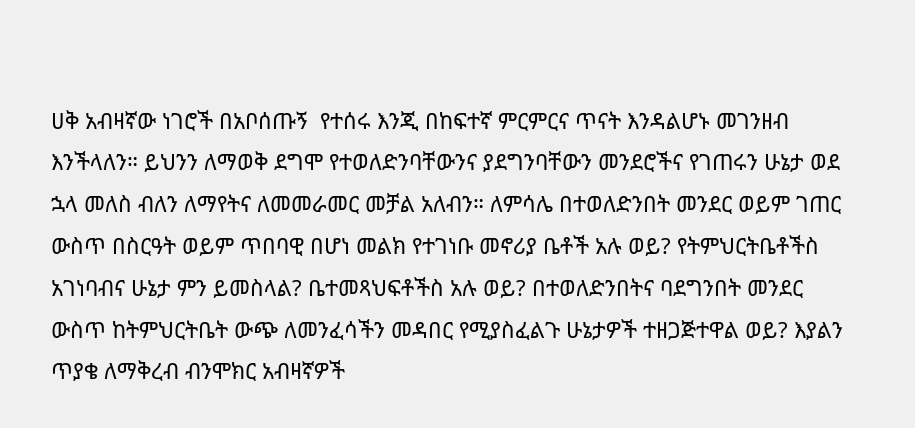ሀቅ አብዛኛው ነገሮች በአቦሰጡኝ  የተሰሩ እንጂ በከፍተኛ ምርምርና ጥናት እንዳልሆኑ መገንዘብ እንችላለን። ይህንን ለማወቅ ደግሞ የተወለድንባቸውንና ያደግንባቸውን መንደሮችና የገጠሩን ሁኔታ ወደ ኋላ መለስ ብለን ለማየትና ለመመራመር መቻል አለብን። ለምሳሌ በተወለድንበት መንደር ወይም ገጠር ውስጥ በስርዓት ወይም ጥበባዊ በሆነ መልክ የተገነቡ መኖሪያ ቤቶች አሉ ወይ? የትምህርትቤቶችስ አገነባብና ሁኔታ ምን ይመስላል? ቤተመጻህፍቶችስ አሉ ወይ? በተወለድንበትና ባደግንበት መንደር ውስጥ ከትምህርትቤት ውጭ ለመንፈሳችን መዳበር የሚያስፈልጉ ሁኔታዎች ተዘጋጅተዋል ወይ? እያልን ጥያቄ ለማቅረብ ብንሞክር አብዛኛዎች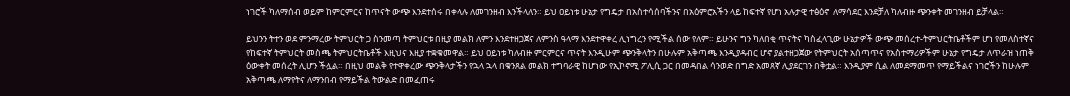ነገሮች ካለማሰብ ወይም ከምርምርና ከጥናት ውጭ እንደተሰሩ በቀላሉ ለመገንዘብ እንችላለን። ይህ ዐይነቱ ሁኔታ የግዴታ በአስተሳሰባችንና በአዕምሮአችን ላይ ከፍተኛ የሆነ አሉታዊ ተፅዕኖ  ለማሳደር እንደቻለ ካለብዙ ጭንቀት መገንዘብ ይቻላል።

ይህንን ትተን ወደ ምንማረው ትምህርት ጋ ስንመጣ ትምህርቱ በዚያ መልክ ለምን እንደተዘጋጀና ለምንስ ዓላማ እንደተዋቀረ ሊነግረን የሚችል ሰው የለም። ይሁንና ግን ካለበቂ ጥናትና ካስፈላጊው ሁኔታዎች ውጭ መሰረተ-ትምህርትቤቶችም ሆነ የመለስተኛና የከፍተኛ ትምህርት መስጫ ትምህርትቤቶች እዚህና እዚያ ተቋቁመዋል። ይህ ዐይነቱ ካለብዙ ምርምርና ጥናት እንዲሁም ጭንቅላትን በሁሉም አቅጣጫ እንዲያዳብር ሆኖ ያልተዘጋጀው የትምህርት አሰጣጥና የአስተማሪዎችም ሁኔታ የግዴታ ለጥራዝ ነጠቅ ዕውቀት መሰረት ሊሆን ችሏል። በዚህ መልቅ የተዋቀረው ጭንቅላታችን የኋላ ኋላ በቁንጸል መልክ ተግባራዊ ከሆነው የኢኮኖሚ ፖሊሲ ጋር በመዳበል ሳንወድ በግድ አመጸኛ ሊያደርገን በቅቷል። እንዲያም ሲል ለመደማመጥ የማይችልና ነገሮችን ከሁሉም አቅጣጫ ለማየትና ለማንበብ የማይችል ትውልድ በመፈጠሩ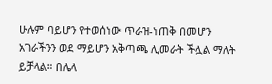ሁሉም ባይሆን የተወሰነው ጥራዝ-ነጠቅ በመሆን አገራችንን ወደ ማይሆን አቅጣጫ ሊመራት ችሏል ማለት ይቻላል። በሌላ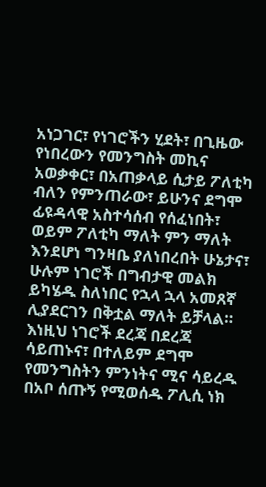አነጋገር፣ የነገሮችን ሂደት፣ በጊዜው የነበረውን የመንግስት መኪና አወቃቀር፣ በአጠቃላይ ሲታይ ፖለቲካ ብለን የምንጠራው፣ ይሁንና ደግሞ ፊዩዳላዊ አስተሳሰብ የሰፈነበት፣ ወይም ፖለቲካ ማለት ምን ማለት እንደሆነ ግንዛቤ ያለነበረበት ሁኔታና፣ ሁሉም ነገሮች በግብታዊ መልክ ይካሄዱ ስለነበር የኋላ ኋላ አመጸኛ ሊያደርገን በቅቷል ማለት ይቻላል። እነዚህ ነገሮች ደረጃ በደረጃ ሳይጠኑና፣ በተለይም ደግሞ የመንግስትን ምንነትና ሚና ሳይረዱ በአቦ ሰጡኝ የሚወሰዱ ፖሊሲ ነክ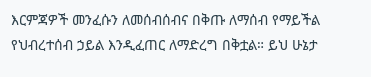እርምጃዎች መንፈሱን ለመሰብሰብና በቅጡ ለማሰብ የማይችል የህብረተሰብ ኃይል እንዲፈጠር ለማድረግ በቅቷል። ይህ ሁኔታ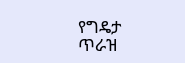የግዴታ ጥራዝ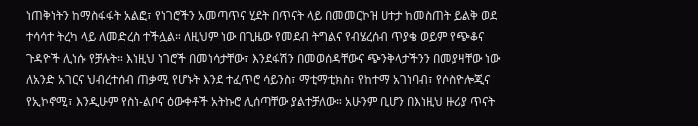ነጠቅነትን ከማስፋፋት አልፎ፣ የነገሮችን አመጣጥና ሂደት በጥናት ላይ በመመርኮዝ ሀተታ ከመስጠት ይልቅ ወደ ተሳሳተ ትረካ ላይ ለመድረስ ተችሏል። ለዚህም ነው በጊዜው የመደብ ትግልና የብሄረሰብ ጥያቄ ወይም የጭቆና ጉዳዮች ሊነሱ የቻሉት። እነዚህ ነገሮች በመነሳታቸው፣ እንደፋሽን በመወሰዳቸውና ጭንቅላታችንን በመያዛቸው ነው ለአንድ አገርና ህብረተሰብ ጠቃሚ የሆኑት እንደ ተፈጥሮ ሳይንስ፣ ማቲማቲክስ፣ የከተማ አገነባብ፣ የሶስዮሎጂና የኢኮኖሚ፣ እንዲሁም የስነ-ልቦና ዕውቀቶች አትኩሮ ሊሰጣቸው ያልተቻለው። አሁንም ቢሆን በእነዚህ ዙሪያ ጥናት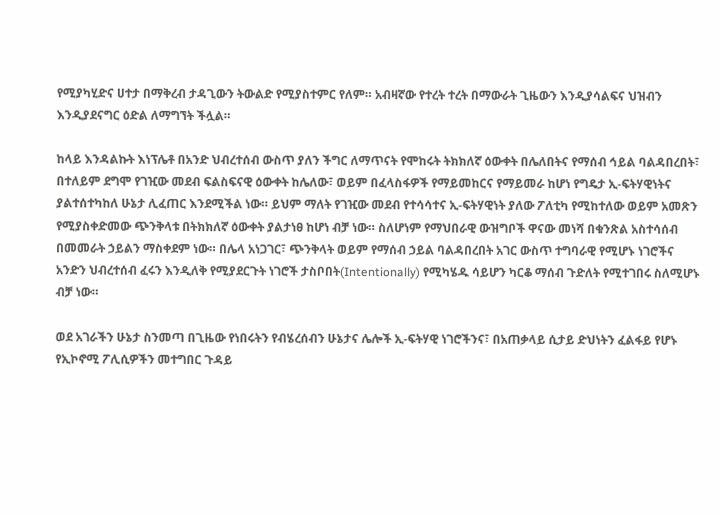የሚያካሂድና ሀተታ በማቅረብ ታዳጊውን ትውልድ የሚያስተምር የለም። አብዛኛው የተረት ተረት በማውራት ጊዜውን እንዲያሳልፍና ህዝብን እንዲያደናግር ዕድል ለማግኘት ችሏል።

ከላይ እንዳልኩት እነፕሌቶ በአንድ ህብረተሰብ ውስጥ ያለን ችግር ለማጥናት የሞከሩት ትክክለኛ ዕውቀት በሌለበትና የማሰብ ኅይል ባልዳበረበት፣ በተለይም ደግሞ የገዢው መደብ ፍልስፍናዊ ዕውቀት ከሌለው፣ ወይም በፈላስፋዎች የማይመከርና የማይመራ ከሆነ የግዴታ ኢ-ፍትሃዊነትና ያልተሰተካከለ ሁኔታ ሊፈጠር እንደሚችል ነው። ይህም ማለት የገዢው መደብ የተሳሳተና ኢ-ፍትሃዊነት ያለው ፖለቲካ የሚከተለው ወይም አመጽን የሚያስቀድመው ጭንቅላቱ በትክክለኛ ዕውቀት ያልታነፀ ከሆነ ብቻ ነው። ስለሆነም የማህበራዊ ውዝግቦች ዋናው መነሻ በቁንጽል አስተሳሰብ በመመራት ኃይልን ማስቀደም ነው። በሌላ አነጋገር፣ ጭንቅላት ወይም የማሰብ ኃይል ባልዳበረበት አገር ውስጥ ተግባራዊ የሚሆኑ ነገሮችና አንድን ህብረተሰብ ፈሩን እንዲለቅ የሚያደርጉት ነገሮች ታስቦበት(Intentionally) የሚካሄዱ ሳይሆን ካርቆ ማሰብ ጉድለት የሚተገበሩ ስለሚሆኑ ብቻ ነው።

ወደ አገራችን ሁኔታ ስንመጣ በጊዜው የነበሩትን የብሄረሰብን ሁኔታና ሌሎች ኢ-ፍትሃዊ ነገሮችንና፣ በአጠቃላይ ሲታይ ድህነትን ፈልፋይ የሆኑ የኢኮኖሚ ፖሊሲዎችን መተግበር ጉዳይ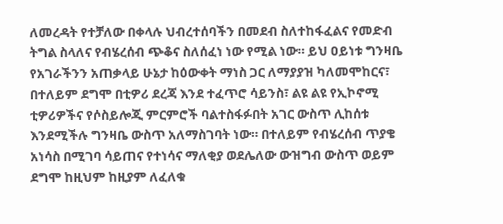ለመረዳት የተቻለው በቀላሉ ህብረተሰባችን በመደብ ስለተከፋፈልና የመድብ ትግል ስላለና የብሄረሰብ ጭቆና ስለሰፈነ ነው የሚል ነው። ይህ ዐይነቱ ግንዛቤ የአገራችንን አጠቃላይ ሁኔታ ከዕውቀት ማነስ ጋር ለማያያዝ ካለመሞከርና፣ በተለይም ደግሞ በቲዎሪ ደረጃ እንደ ተፈጥሮ ሳይንስ፣ ልዩ ልዩ የኢኮኖሚ ቲዎሪዎችና የሶስይሎጂ ምርምሮች ባልተስፋፉበት አገር ውስጥ ሊከሰቱ እንደሚችሉ ግንዛቤ ውስጥ አለማስገባት ነው። በተለይም የብሄረሰብ ጥያቄ አነሳስ በሚገባ ሳይጠና የተነሳና ማለቂያ ወደሌለው ውዝግብ ውስጥ ወይም ደግሞ ከዚህም ከዚያም ለፈለቁ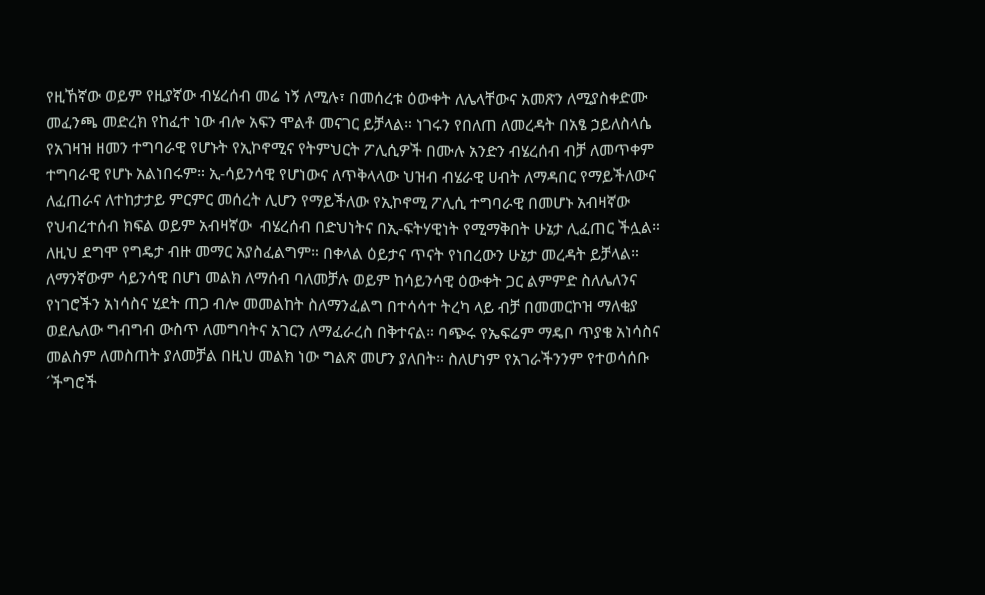የዚኸኛው ወይም የዚያኛው ብሄረሰብ መሬ ነኝ ለሚሉ፣ በመሰረቱ ዕውቀት ለሌላቸውና አመጽን ለሚያስቀድሙ መፈንጫ መድረክ የከፈተ ነው ብሎ አፍን ሞልቶ መናገር ይቻላል። ነገሩን የበለጠ ለመረዳት በአፄ ኃይለስላሴ የአገዛዝ ዘመን ተግባራዊ የሆኑት የኢኮኖሚና የትምህርት ፖሊሲዎች በሙሉ አንድን ብሄረሰብ ብቻ ለመጥቀም ተግባራዊ የሆኑ አልነበሩም። ኢ-ሳይንሳዊ የሆነውና ለጥቅላላው ህዝብ ብሄራዊ ሀብት ለማዳበር የማይችለውና ለፈጠራና ለተከታታይ ምርምር መሰረት ሊሆን የማይችለው የኢኮኖሚ ፖሊሲ ተግባራዊ በመሆኑ አብዛኛው የህብረተሰብ ክፍል ወይም አብዛኛው  ብሄረሰብ በድህነትና በኢ-ፍትሃዊነት የሚማቅበት ሁኔታ ሊፈጠር ችሏል። ለዚህ ደግሞ የግዴታ ብዙ መማር አያስፈልግም። በቀላል ዕይታና ጥናት የነበረውን ሁኔታ መረዳት ይቻላል። ለማንኛውም ሳይንሳዊ በሆነ መልክ ለማሰብ ባለመቻሉ ወይም ከሳይንሳዊ ዕውቀት ጋር ልምምድ ስለሌለንና የነገሮችን አነሳስና ሂደት ጠጋ ብሎ መመልከት ስለማንፈልግ በተሳሳተ ትረካ ላይ ብቻ በመመርኮዝ ማለቂያ ወደሌለው ግብግብ ውስጥ ለመግባትና አገርን ለማፈራረስ በቅተናል። ባጭሩ የኤፍሬም ማዴቦ ጥያቄ አነሳስና መልስም ለመስጠት ያለመቻል በዚህ መልክ ነው ግልጽ መሆን ያለበት። ስለሆነም የአገራችንንም የተወሳሰቡ ´ችግሮች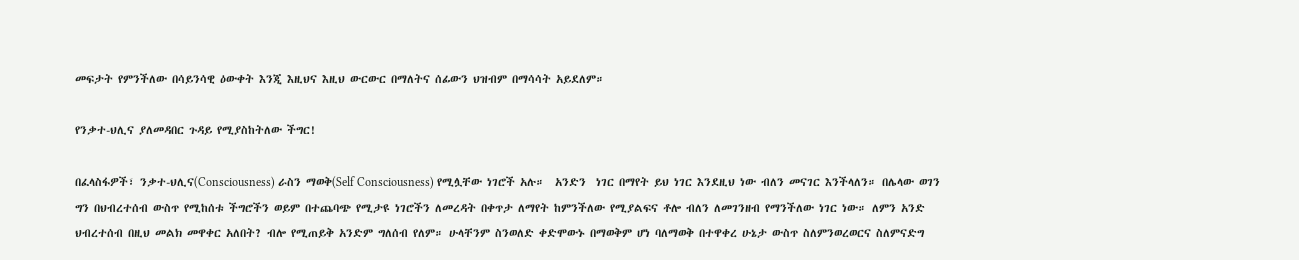መፍታት የምንችለው በሳይንሳዊ ዕውቀት እንጂ እዚህና እዚህ ውርውር በማለትና ሰፊውን ህዝብም በማሳሳት አይደለም።

የንቃተ-ህሊና ያለመዳበር ጉዳይ የሚያስከትለው ችግር!

በፈላስፋዎች፣ ንቃተ-ህሊና(Consciousness) ራስን ማወቅ(Self Consciousness) የሚሏቸው ነገሮች አሉ።  አንድን  ነገር በማየት ይህ ነገር እንደዚህ ነው ብለን መናገር እንችላለን። በሌላው ወገን ግን በህብረተሰብ ውስጥ የሚከሰቱ ችግሮችን ወይም በተጨባጭ የሚታዩ ነገሮችን ለመረዳት በቀጥታ ለማየት ከምንችለው የሚያልፍና ቶሎ ብለን ለመገንዘብ የማንችለው ነገር ነው። ለምን አንድ ህብረተሰብ በዚህ መልክ መዋቀር አለበት? ብሎ የሚጠይቅ አንድም ግለሰብ የለም። ሁላቸንም ስንወለድ ቀድሞውኑ በማወቅም ሆነ ባለማወቅ በተዋቀረ ሁኔታ ውስጥ ስለምንወረወርና ስለምናድግ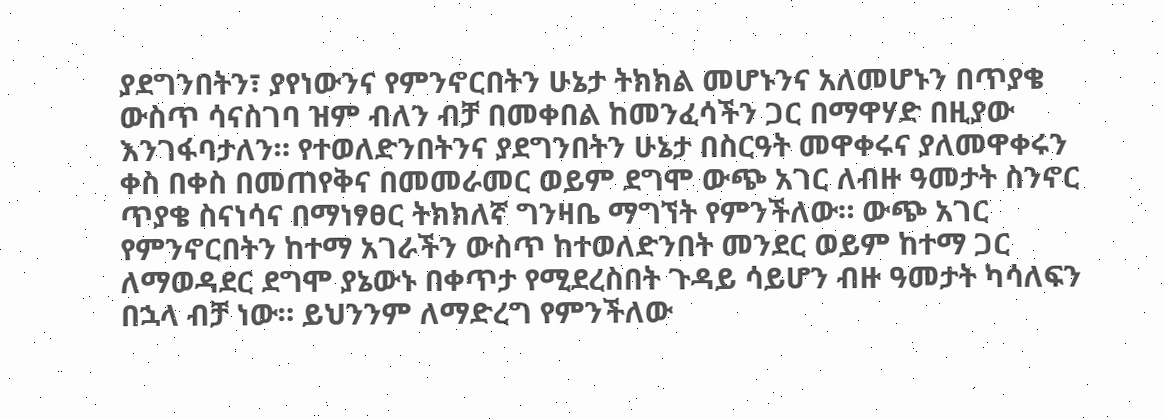ያደግንበትን፣ ያየነውንና የምንኖርበትን ሁኔታ ትክክል መሆኑንና አለመሆኑን በጥያቄ ውስጥ ሳናስገባ ዝም ብለን ብቻ በመቀበል ከመንፈሳችን ጋር በማዋሃድ በዚያው እንገፋባታለን። የተወለድንበትንና ያደግንበትን ሁኔታ በስርዓት መዋቀሩና ያለመዋቀሩን ቀስ በቀስ በመጠየቅና በመመራመር ወይም ደግሞ ውጭ አገር ለብዙ ዓመታት ስንኖር ጥያቄ ስናነሳና በማነፃፀር ትክክለኛ ግንዛቤ ማግኘት የምንችለው። ውጭ አገር የምንኖርበትን ከተማ አገራችን ውስጥ ከተወለድንበት መንደር ወይም ከተማ ጋር ለማወዳደር ደግሞ ያኔውኑ በቀጥታ የሚደረስበት ጉዳይ ሳይሆን ብዙ ዓመታት ካሳለፍን በኋላ ብቻ ነው። ይህንንም ለማድረግ የምንችለው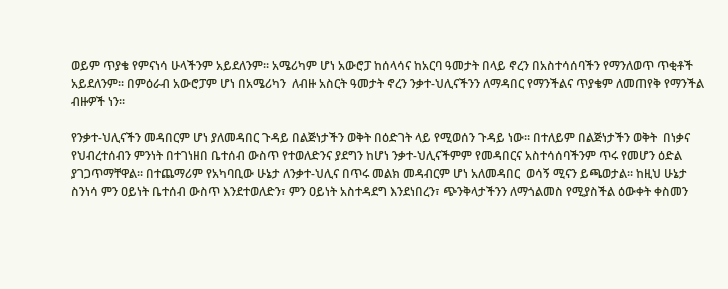ወይም ጥያቄ የምናነሳ ሁላችንም አይደለንም። አሜሪካም ሆነ አውሮፓ ከሰላሳና ከአርባ ዓመታት በላይ ኖረን በአስተሳሰባችን የማንለወጥ ጥቂቶች አይደለንም። በምዕራብ አውሮፓም ሆነ በአሜሪካን  ለብዙ አስርት ዓመታት ኖረን ንቃተ-ህሊናችንን ለማዳበር የማንችልና ጥያቄም ለመጠየቅ የማንችል ብዙዎች ነን።

የንቃተ-ህሊናችን መዳበርም ሆነ ያለመዳበር ጉዳይ በልጅነታችን ወቅት በዕድገት ላይ የሚወሰን ጉዳይ ነው። በተለይም በልጅነታችን ወቅት  በነቃና የህብረተሰብን ምንነት በተገነዘበ ቤተሰብ ውስጥ የተወለድንና ያደግን ከሆነ ንቃተ-ህሊናችምም የመዳበርና አስተሳሰባችንም ጥሩ የመሆን ዕድል ያገጋጥማቸዋል። በተጨማሪም የአካባቢው ሁኔታ ለንቃተ-ህሊና በጥሩ መልክ መዳብርም ሆነ አለመዳበር  ወሳኝ ሚናን ይጫወታል። ከዚህ ሁኔታ ስንነሳ ምን ዐይነት ቤተሰብ ውስጥ እንደተወለድን፣ ምን ዐይነት አስተዳደግ እንደነበረን፣ ጭንቅላታችንን ለማጎልመስ የሚያስችል ዕውቀት ቀስመን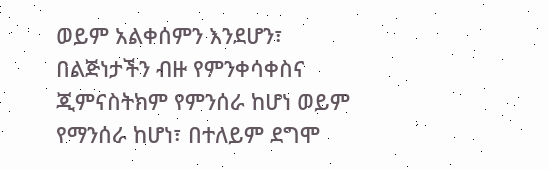ወይም አልቀሰምን እንደሆን፣ በልጅነታችን ብዙ የምንቀሳቀስና ጂምናስትክም የምንሰራ ከሆነ ወይም የማንሰራ ከሆነ፣ በተለይም ደግሞ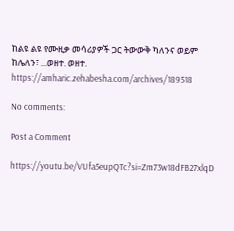ከልዩ ልዩ የሙዚቃ መሳሪያዎች ጋር ትውውቅ ካለንና ወይም ከሌለን፣ ...ወዘተ. ወዘተ.
https://amharic.zehabesha.com/archives/189518

No comments:

Post a Comment

https://youtu.be/VUfa5eupQTc?si=Zm73w18dFB27xlqD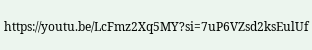https://youtu.be/LcFmz2Xq5MY?si=7uP6VZsd2ksEulUf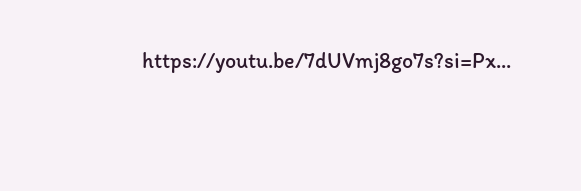https://youtu.be/7dUVmj8go7s?si=Px...